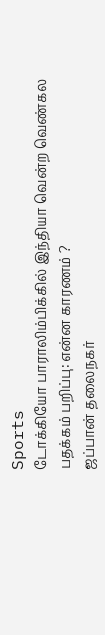Sports
டோக்கியோ பாராலிம்பிக்கில் இந்தியா வென்ற வெண்கல பதக்கம் பறிப்பு: என்ன காரணம் ?
ஜப்பான் தலைநகர்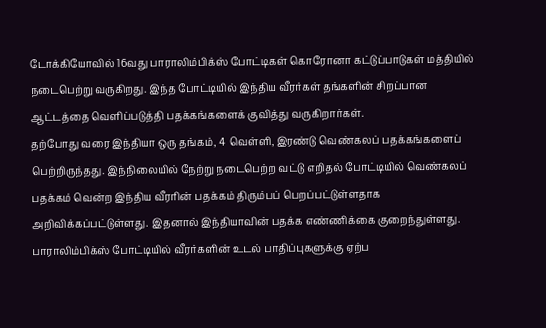டோக்கியோவில் 16வது பாராலிம்பிக்ஸ் போட்டிகள் கொரோனா கட்டுப்பாடுகள் மத்தியில் நடைபெற்று வருகிறது. இந்த போட்டியில் இந்திய வீரர்கள் தங்களின் சிறப்பான ஆட்டத்தை வெளிப்படுத்தி பதக்கங்களைக் குவித்து வருகிறார்கள்.
தற்போது வரை இந்தியா ஒரு தங்கம், 4 வெள்ளி, இரண்டு வெண்கலப் பதக்கங்களைப் பெற்றிருந்தது. இந்நிலையில் நேற்று நடைபெற்ற வட்டு எறிதல் போட்டியில் வெண்கலப் பதக்கம் வென்ற இந்திய வீரரின் பதக்கம் திரும்பப் பெறப்பட்டுள்ளதாக அறிவிக்கப்பட்டுள்ளது. இதனால் இந்தியாவின் பதக்க எண்ணிக்கை குறைந்துள்ளது.
பாராலிம்பிக்ஸ் போட்டியில் வீரர்களின் உடல் பாதிப்புகளுக்கு ஏற்ப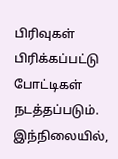பிரிவுகள் பிரிக்கப்பட்டு போட்டிகள் நடத்தப்படும். இந்நிலையில்,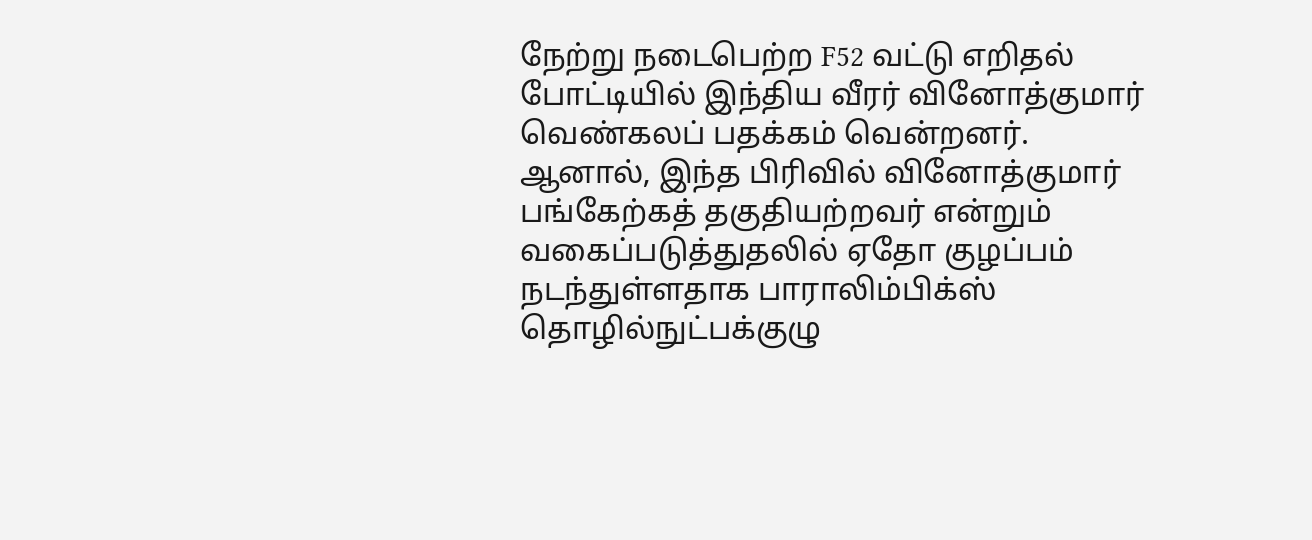நேற்று நடைபெற்ற F52 வட்டு எறிதல் போட்டியில் இந்திய வீரர் வினோத்குமார் வெண்கலப் பதக்கம் வென்றனர்.
ஆனால், இந்த பிரிவில் வினோத்குமார் பங்கேற்கத் தகுதியற்றவர் என்றும் வகைப்படுத்துதலில் ஏதோ குழப்பம் நடந்துள்ளதாக பாராலிம்பிக்ஸ் தொழில்நுட்பக்குழு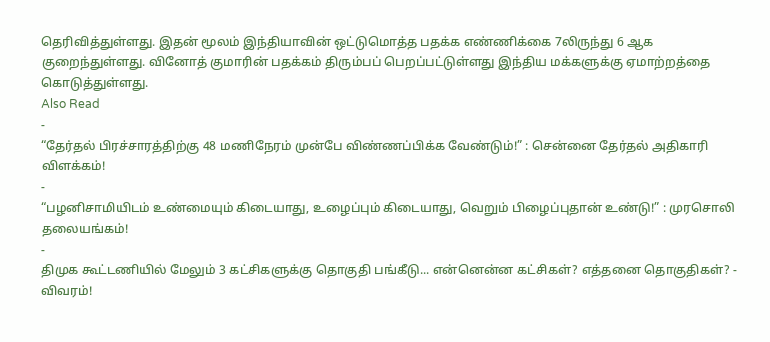தெரிவித்துள்ளது. இதன் மூலம் இந்தியாவின் ஒட்டுமொத்த பதக்க எண்ணிக்கை 7லிருந்து 6 ஆக குறைந்துள்ளது. வினோத் குமாரின் பதக்கம் திரும்பப் பெறப்பட்டுள்ளது இந்திய மக்களுக்கு ஏமாற்றத்தை கொடுத்துள்ளது.
Also Read
-
“தேர்தல் பிரச்சாரத்திற்கு 48 மணிநேரம் முன்பே விண்ணப்பிக்க வேண்டும்!” : சென்னை தேர்தல் அதிகாரி விளக்கம்!
-
“பழனிசாமியிடம் உண்மையும் கிடையாது, உழைப்பும் கிடையாது, வெறும் பிழைப்புதான் உண்டு!” : முரசொலி தலையங்கம்!
-
திமுக கூட்டணியில் மேலும் 3 கட்சிகளுக்கு தொகுதி பங்கீடு... என்னென்ன கட்சிகள்? எத்தனை தொகுதிகள்? - விவரம்!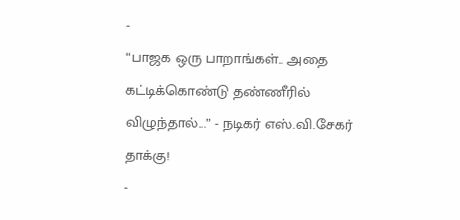-
“பாஜக ஒரு பாறாங்கள்.. அதை கட்டிக்கொண்டு தண்ணீரில் விழுந்தால்...” - நடிகர் எஸ்.வி.சேகர் தாக்கு!
-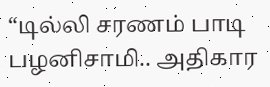“டில்லி சரணம் பாடி பழனிசாமி.. அதிகார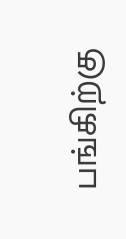பங்கிற்கு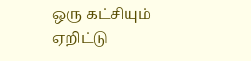ஒரு கட்சியும் ஏறிட்டு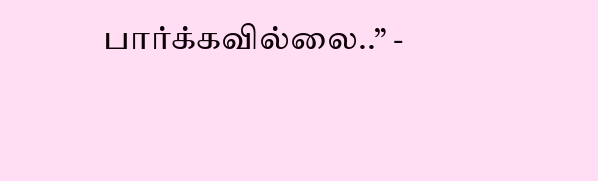பார்க்கவில்லை..” -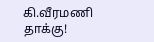கி.வீரமணி தாக்கு!